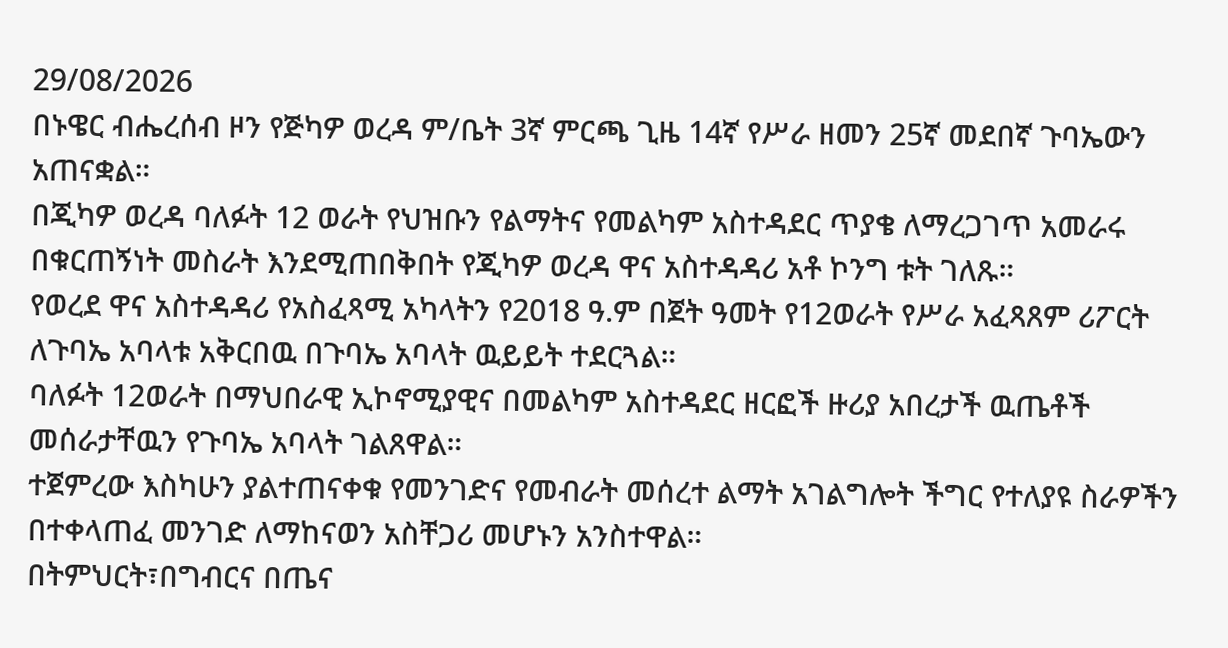29/08/2026
በኑዌር ብሔረሰብ ዞን የጅካዎ ወረዳ ም/ቤት 3ኛ ምርጫ ጊዜ 14ኛ የሥራ ዘመን 25ኛ መደበኛ ጉባኤውን አጠናቋል።
በጂካዎ ወረዳ ባለፉት 12 ወራት የህዝቡን የልማትና የመልካም አስተዳደር ጥያቄ ለማረጋገጥ አመራሩ በቁርጠኝነት መስራት እንደሚጠበቅበት የጂካዎ ወረዳ ዋና አስተዳዳሪ አቶ ኮንግ ቱት ገለጹ።
የወረደ ዋና አስተዳዳሪ የአስፈጻሚ አካላትን የ2018 ዓ.ም በጀት ዓመት የ12ወራት የሥራ አፈጻጸም ሪፖርት ለጉባኤ አባላቱ አቅርበዉ በጉባኤ አባላት ዉይይት ተደርጓል።
ባለፉት 12ወራት በማህበራዊ ኢኮኖሚያዊና በመልካም አስተዳደር ዘርፎች ዙሪያ አበረታች ዉጤቶች መሰራታቸዉን የጉባኤ አባላት ገልጸዋል።
ተጀምረው እስካሁን ያልተጠናቀቁ የመንገድና የመብራት መሰረተ ልማት አገልግሎት ችግር የተለያዩ ስራዎችን በተቀላጠፈ መንገድ ለማከናወን አስቸጋሪ መሆኑን አንስተዋል።
በትምህርት፣በግብርና በጤና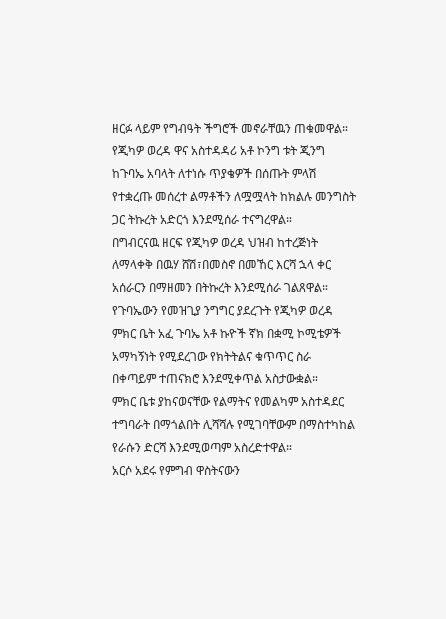ዘርፉ ላይም የግብዓት ችግሮች መኖራቸዉን ጠቁመዋል።
የጂካዎ ወረዳ ዋና አስተዳዳሪ አቶ ኮንግ ቱት ጂንግ ከጉባኤ አባላት ለተነሱ ጥያቄዎች በሰጡት ምላሽ የተቋረጡ መሰረተ ልማቶችን ለሟሟላት ከክልሉ መንግስት ጋር ትኩረት አድርጎ እንደሚሰራ ተናግረዋል።
በግብርናዉ ዘርፍ የጂካዎ ወረዳ ህዝብ ከተረጅነት ለማላቀቅ በዉሃ ሸሽ፣በመስኖ በመኸር እርሻ ኋላ ቀር አሰራርን በማዘመን በትኩረት እንደሚሰራ ገልጸዋል።
የጉባኤውን የመዝጊያ ንግግር ያደረጉት የጂካዎ ወረዳ ምክር ቤት አፈ ጉባኤ አቶ ኩዮች ኛክ በቋሚ ኮሚቴዎች አማካኝነት የሚደረገው የክትትልና ቁጥጥር ስራ በቀጣይም ተጠናክሮ እንደሚቀጥል አስታውቋል።
ምክር ቤቱ ያከናወናቸው የልማትና የመልካም አስተዳደር ተግባራት በማጎልበት ሊሻሻሉ የሚገባቸውም በማስተካከል የራሱን ድርሻ እንደሚወጣም አስረድተዋል።
አርሶ አደሩ የምግብ ዋስትናውን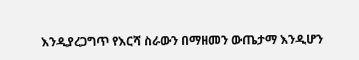እንዲያረጋግጥ የእርሻ ስራውን በማዘመን ውጤታማ እንዲሆን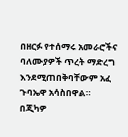በዘርፉ የተሰማሩ አመራሮችና ባለሙያዎች ጥረት ማድረግ እንደሚጠበቅባቸውም አፈ ጉባኤዋ አሳስበዋል።
በጂካዎ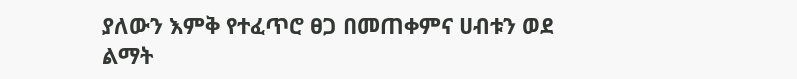ያለውን እምቅ የተፈጥሮ ፀጋ በመጠቀምና ሀብቱን ወደ ልማት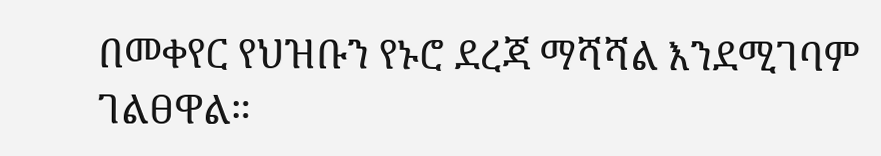በመቀየር የህዝቡን የኑሮ ደረጃ ማሻሻል እንደሚገባም ገልፀዋል።